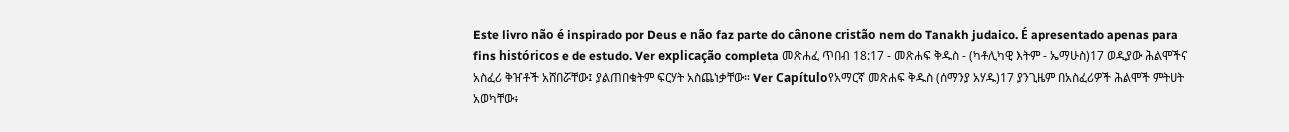Este livro não é inspirado por Deus e não faz parte do cânone cristão nem do Tanakh judaico. É apresentado apenas para fins históricos e de estudo. Ver explicação completa መጽሐፈ ጥበብ 18:17 - መጽሐፍ ቅዱስ - (ካቶሊካዊ እትም - ኤማሁስ)17 ወዲያው ሕልሞችና አስፈሪ ቅዠቶች አሸበሯቸው፤ ያልጠበቁትም ፍርሃት አስጨነቃቸው። Ver Capítuloየአማርኛ መጽሐፍ ቅዱስ (ሰማንያ አሃዱ)17 ያንጊዜም በአስፈሪዎች ሕልሞች ምትሀት አወካቸው፥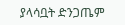ያላሳቧት ድንጋጤም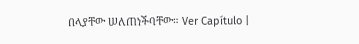በላያቸው ሠለጠነችባቸው። Ver Capítulo |